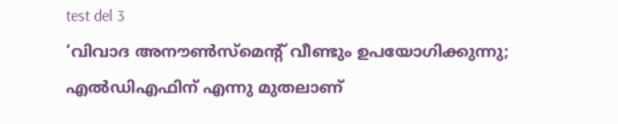test del 3
‘വിവാദ അനൗൺസ്മെന്റ് വീണ്ടും ഉപയോഗിക്കുന്നു; എൽഡിഎഫിന് എന്നു മുതലാണ്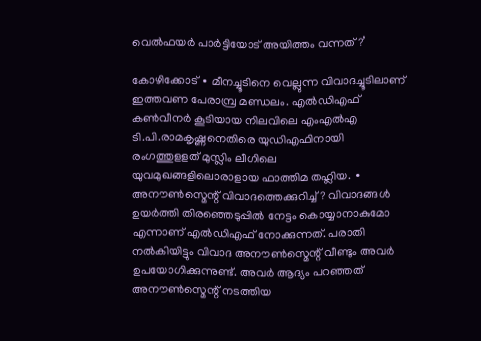വെൽഫയർ പാർട്ടിയോട് അയിത്തം വന്നത്?’

കോഴിക്കോട് ∙ മീനച്ചൂടിനെ വെല്ലുന്ന വിവാദച്ചൂടിലാണ് ഇത്തവണ പേരാമ്പ്ര മണ്ഡലം. എൽഡിഎഫ് കൺവീനർ കൂടിയായ നിലവിലെ എംഎൽഎ ടി.പി.രാമകൃഷ്ണനെതിരെ യുഡിഎഫിനായി രംഗത്തുളളത് മുസ്ലിം ലീഗിലെ യുവമുഖങ്ങളിലൊരാളായ ഫാത്തിമ തഹ്ലിയ. ∙ അനൗൺസ്മെന്റ് വിവാദത്തെക്കുറിച്ച്? വിവാദങ്ങൾ ഉയർത്തി തിരഞ്ഞെടുപ്പിൽ നേട്ടം കൊയ്യാനാകുമോ എന്നാണ് എൽഡിഎഫ് നോക്കുന്നത്. പരാതി നൽകിയിട്ടും വിവാദ അനൗൺസ്മെന്റ് വീണ്ടും അവർ ഉപയോഗിക്കുന്നുണ്ട്. അവർ ആദ്യം പറഞ്ഞത് അനൗൺസ്മെന്റ് നടത്തിയ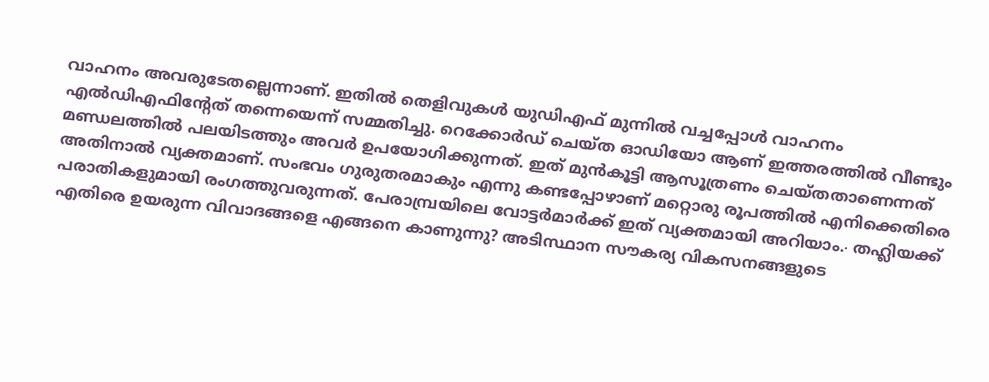വാഹനം അവരുടേതല്ലെന്നാണ്. ഇതിൽ തെളിവുകൾ യുഡിഎഫ് മുന്നിൽ വച്ചപ്പോൾ വാഹനം എൽഡിഎഫിന്റേത് തന്നെയെന്ന് സമ്മതിച്ചു. റെക്കോർഡ് ചെയ്ത ഓഡിയോ ആണ് ഇത്തരത്തിൽ വീണ്ടും മണ്ഡലത്തിൽ പലയിടത്തും അവർ ഉപയോഗിക്കുന്നത്. ഇത് മുൻകൂട്ടി ആസൂത്രണം ചെയ്തതാണെന്നത് അതിനാൽ വ്യക്തമാണ്. സംഭവം ഗുരുതരമാകും എന്നു കണ്ടപ്പോഴാണ് മറ്റൊരു രൂപത്തിൽ എനിക്കെതിരെ പരാതികളുമായി രംഗത്തുവരുന്നത്. പേരാമ്പ്രയിലെ വോട്ടർമാർക്ക് ഇത് വ്യക്തമായി അറിയാം.∙ തഹ്ലിയക്ക് എതിരെ ഉയരുന്ന വിവാദങ്ങളെ എങ്ങനെ കാണുന്നു? അടിസ്ഥാന സൗകര്യ വികസനങ്ങളുടെ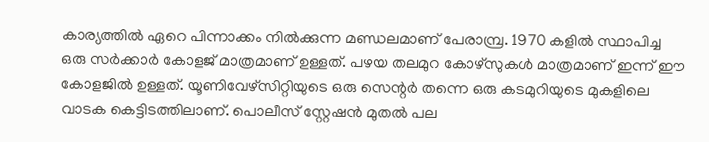കാര്യത്തിൽ ഏറെ പിന്നാക്കം നിൽക്കുന്ന മണ്ഡലമാണ് പേരാമ്പ്ര. 1970 കളിൽ സ്ഥാപിച്ച ഒരു സർക്കാർ കോളജ് മാത്രമാണ് ഉള്ളത്. പഴയ തലമുറ കോഴ്സുകൾ മാത്രമാണ് ഇന്ന് ഈ കോളജിൽ ഉള്ളത്. യൂണിവേഴ്സിറ്റിയുടെ ഒരു സെന്റർ തന്നെ ഒരു കടമുറിയുടെ മുകളിലെ വാടക കെട്ടിടത്തിലാണ്. പൊലീസ് സ്റ്റേഷൻ മുതൽ പല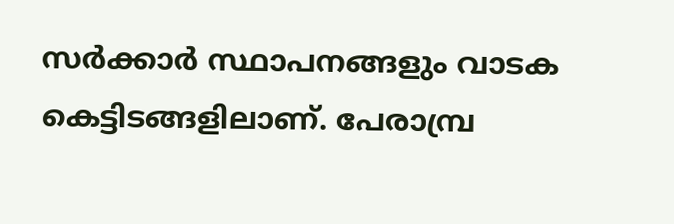സർക്കാർ സ്ഥാപനങ്ങളും വാടക കെട്ടിടങ്ങളിലാണ്. പേരാമ്പ്ര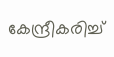കേന്ദ്രീകരിച്ച്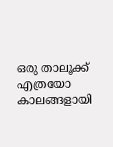ഒരു താലൂക്ക് എത്രയോ കാലങ്ങളായി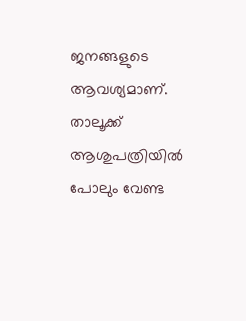ജനങ്ങളുടെ ആവശ്യമാണ്. താലൂക്ക് ആശുപത്രിയിൽ പോലും വേണ്ട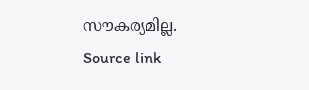സൗകര്യമില്ല.
Source link